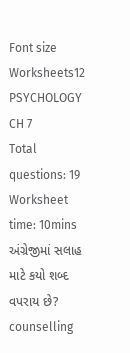Font size
Worksheets12 PSYCHOLOGY CH 7
Total questions: 19
Worksheet time: 10mins
અંગ્રેજીમાં સલાહ માટે કયો શબ્દ વપરાય છે?
counselling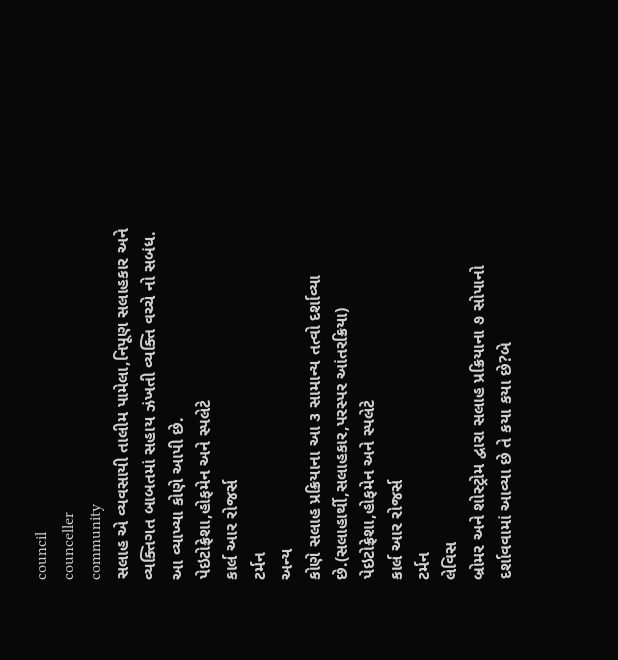council
counceller
community
સલાહ એ વ્યવસાયી તાલીમ પામેલા,નિપૂણ સલાહકાર અને વ્યક્તિગત બાબતમાં સહાય ઝંખતી વ્યક્તિ વચ્ચે નો સબંધ. આ વ્યાખ્યા કોણે આપી છે.
પેઇટોફ્રેશા,હોફમેન અને સ્પલેટે
કાર્લ આર રોજર્સ
ટર્મન
અન્ય
કોણે સલાહ પ્રક્રિયાના આ ૩ સામાન્ય તત્વો દર્શાવ્યા છે.(સલાહાર્થી,સલાહકાર,પરસ્પર આંતરક્રિયા)
પેઇટોફ્રેશા,હોફમેન અને સ્પલેટે
કાર્લ આર રોજર્સ
ટર્મન
લેવિસ
બ્રોમર અને શોસ્ટ્રોમ દ્વારા સલાહ પ્રક્રિયાના ૭ સોપાનો દર્શાવવામાં આવ્યા છે તે કયા કયા છે?બે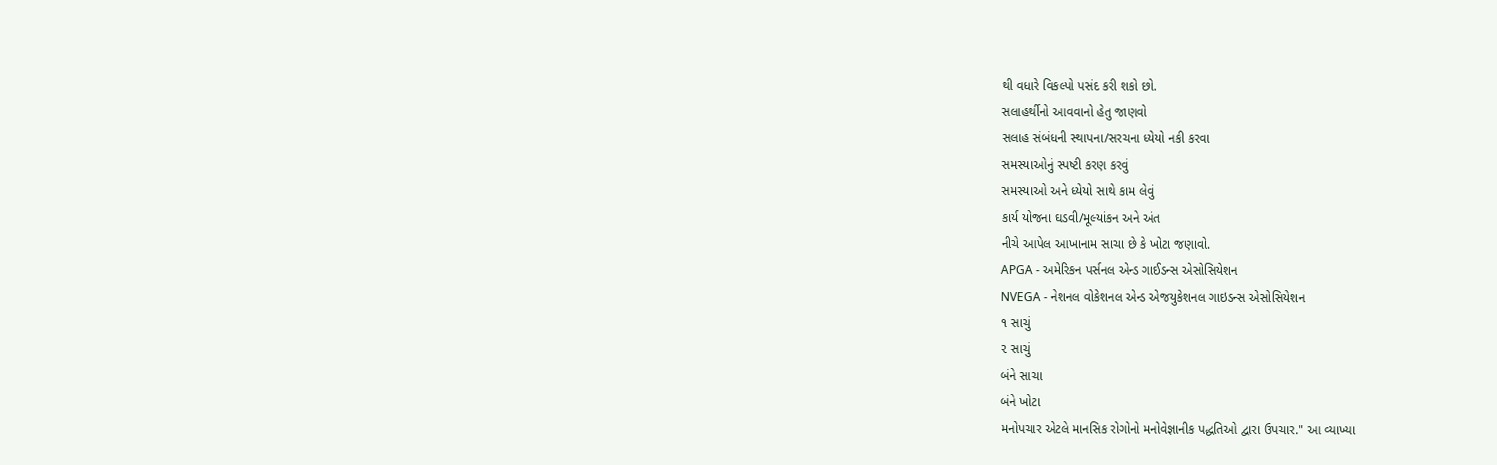થી વધારે વિકલ્પો પસંદ કરી શકો છો.
સલાહર્થીનો આવવાનો હેતુ જાણવો
સલાહ સંબંધની સ્થાપના/સરચના ધ્યેયો નકી કરવા
સમસ્યાઓનું સ્પષ્ટી કરણ કરવું
સમસ્યાઓ અને ધ્યેયો સાથે કામ લેવું
કાર્ય યોજના ઘડવી/મૂલ્યાંકન અને અંત
નીચે આપેલ આખાનામ સાચા છે કે ખોટા જણાવો.
APGA - અમેરિકન પર્સનલ એન્ડ ગાઈડન્સ એસોસિયેશન
NVEGA - નેશનલ વોકેશનલ એન્ડ એજયુકેશનલ ગાઇડન્સ એસોસિયેશન
૧ સાચું
૨ સાચું
બંને સાચા
બંને ખોટા
મનોપચાર એટલે માનસિક રોગોનો મનોવેજ્ઞાનીક પદ્ધતિઓ દ્વારા ઉપચાર." આ વ્યાખ્યા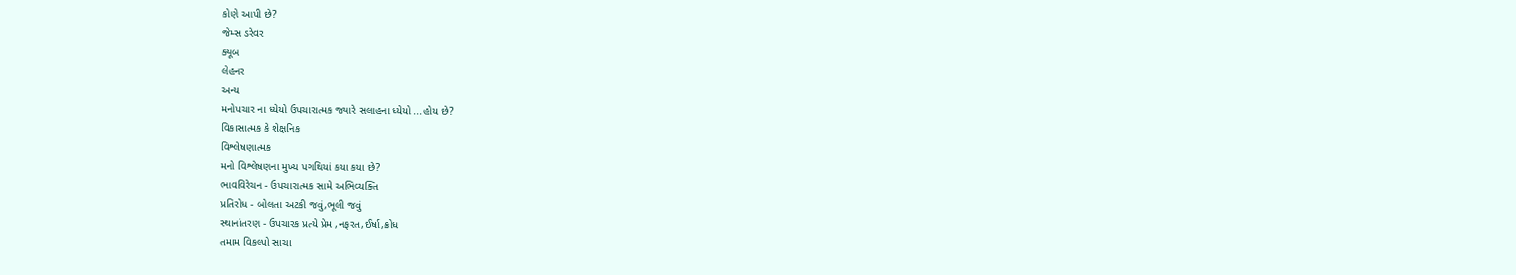કોણે આપી છે?
જેમ્સ ડરેવર
ક્યૂબ
લેહનર
અન્ય
મનોપચાર ના ધ્યેયો ઉપચારાત્મક જ્યારે સલાહના ધ્યેયો ...હોય છે?
વિકાસાત્મક કે શેક્ષનિક
વિશ્લેષણાત્મક
મનો વિશ્લેષણના મુખ્ય પગથિયાં કયા કયા છે?
ભાવવિરેચન - ઉપચારાત્મક સામે અભિવ્યક્તિ
પ્રતિરોધ - બોલતા અટકી જવું,ભૂલી જવું
સ્થાનાંતરણ - ઉપચારક પ્રત્યે પ્રેમ ,નફરત,ઈર્ષા,ક્રોધ
તમામ વિકલ્પો સાચા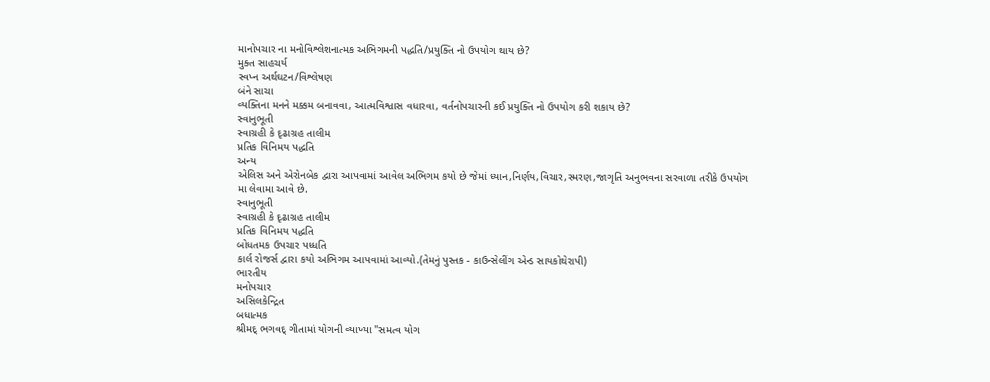માનોપચાર ના મનોવિશ્લેશનાત્મક અભિગમની પદ્ધતિ/પ્રયુક્તિ નો ઉપયોગ થાય છે?
મુક્ત સાહચર્ય
સ્વપ્ન અર્થઘટન/વિશ્લેષણ
બંને સાચા
વ્યક્તિના મનને મક્કમ બનાવવા, આત્મવિશ્વાસ વધારવા, વર્તનોપચારની કઈ પ્રયુક્તિ નો ઉપયોગ કરી શકાય છે?
સ્વાનુભૂતી
સ્વાગ્રહી કે દૃઢાગ્રહ તાલીમ
પ્રતિક વિનિમય પદ્ધતિ
અન્ય
એલિસ અને એરોનબેક દ્વારા આપવામાં આવેલ અભિગમ કયો છે જેમાં ધ્યાન,નિર્ણય,વિચાર,સ્મરણ,જાગૃતિ અનુભવના સરવાળા તરીકે ઉપયોગ મા લેવામા આવે છે.
સ્વાનુભૂતી
સ્વાગ્રહી કે દૃઢાગ્રહ તાલીમ
પ્રતિક વિનિમય પદ્ધતિ
બોધતમક ઉપચાર પધ્ધતિ
કાર્લ રોજર્સ દ્વારા કયો અભિગમ આપવામાં આવ્યો.(તેમનું પુસ્તક - કાઉન્સેલીંગ એન્ડ સાયકોથેરાપી)
ભારતીય
મનોપચાર
અસિલકેન્દ્રિત
બધાત્મક
શ્રીમદ્ ભગવદ્ ગીતામાં યોગની વ્યાખ્યા "સમત્વ યોગ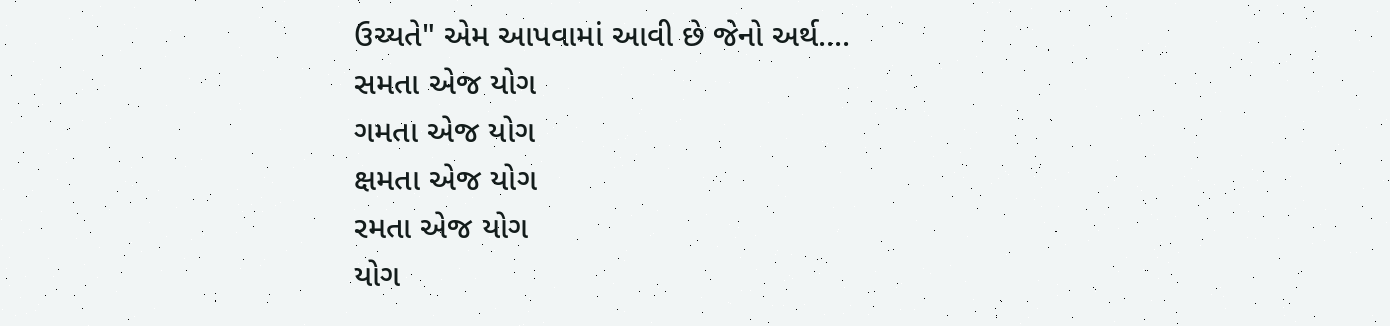ઉચ્યતે" એમ આપવામાં આવી છે જેનો અર્થ....
સમતા એજ યોગ
ગમતા એજ યોગ
ક્ષમતા એજ યોગ
રમતા એજ યોગ
યોગ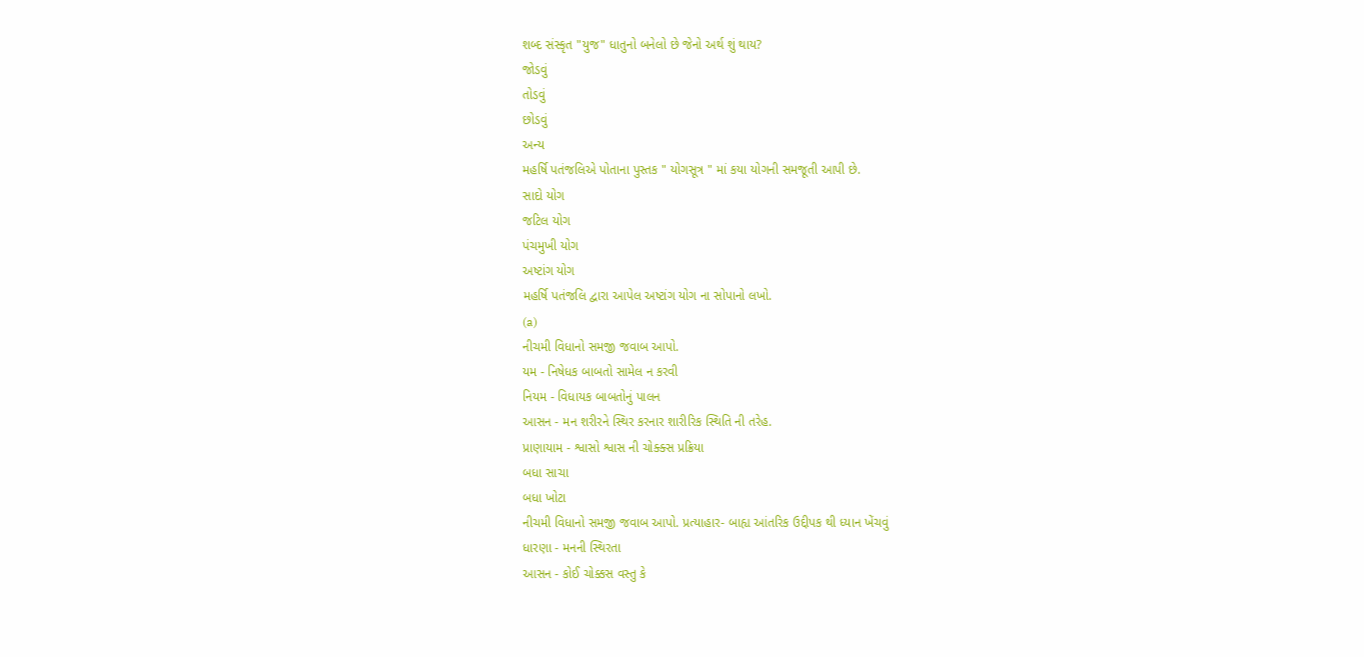શબ્દ સંસ્કૃત "યુજ" ધાતુનો બનેલો છે જેનો અર્થ શું થાય?
જોડવું
તોડવું
છોડવું
અન્ય
મહર્ષિ પતંજલિએ પોતાના પુસ્તક " યોગસૂત્ર " માં કયા યોગની સમજૂતી આપી છે.
સાદો યોગ
જટિલ યોગ
પંચમુખી યોગ
અષ્ટાંગ યોગ
મહર્ષિ પતંજલિ દ્વારા આપેલ અષ્ટાંગ યોગ ના સોપાનો લખો.
(a)
નીચમી વિધાનો સમજી જવાબ આપો.
યમ - નિષેધક બાબતો સામેલ ન કરવી
નિયમ - વિધાયક બાબતોનું પાલન
આસન - મન શરીરને સ્થિર કરનાર શારીરિક સ્થિતિ ની તરેહ.
પ્રાણાયામ - શ્વાસો શ્વાસ ની ચોક્ક્સ પ્રક્રિયા
બધા સાચા
બધા ખોટા
નીચમી વિધાનો સમજી જવાબ આપો. પ્રત્યાહાર- બાહ્ય આંતરિક ઉદ્દીપક થી ધ્યાન ખેંચવું
ધારણા - મનની સ્થિરતા
આસન - કોઈ ચોક્કસ વસ્તુ કે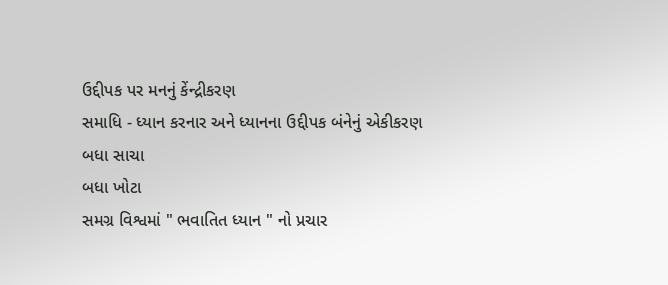ઉદ્દીપક પર મનનું કેંન્દ્રીકરણ
સમાધિ - ધ્યાન કરનાર અને ધ્યાનના ઉદ્દીપક બંનેનું એકીકરણ
બધા સાચા
બધા ખોટા
સમગ્ર વિશ્વમાં " ભવાતિત ધ્યાન " નો પ્રચાર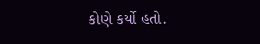કોણે કર્યો હતો.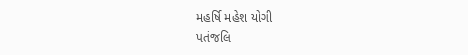મહર્ષિ મહેશ યોગી
પતંજલિ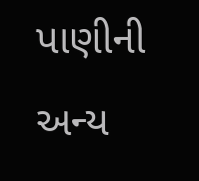પાણીની
અન્ય